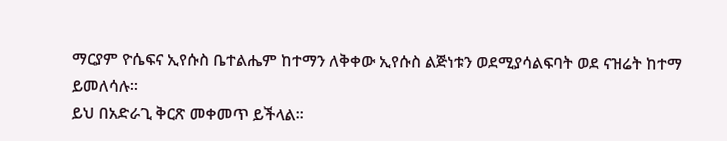ማርያም ዮሴፍና ኢየሱስ ቤተልሔም ከተማን ለቅቀው ኢየሱስ ልጅነቱን ወደሚያሳልፍባት ወደ ናዝሬት ከተማ ይመለሳሉ፡፡
ይህ በአድራጊ ቅርጽ መቀመጥ ይችላል፡፡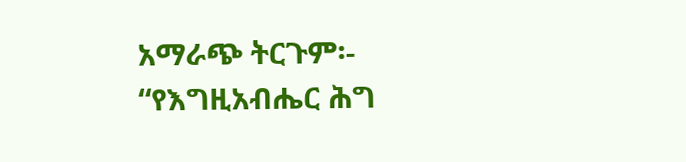አማራጭ ትርጉም፡- “የእግዚአብሔር ሕግ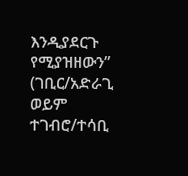እንዲያደርጉ የሚያዝዘውን” (ገቢር/አድራጊ ወይም ተገብሮ/ተሳቢ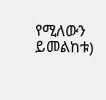የሚለውን ይመልከቱ)